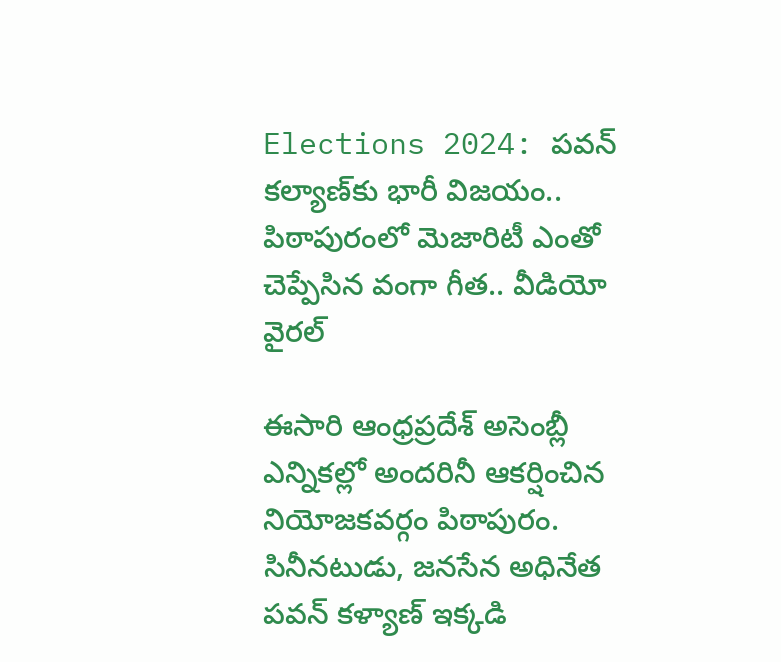Elections 2024: పవన్ కల్యాణ్‌కు భారీ విజయం.. పిఠాపురంలో మెజారిటీ ఎంతో చెప్పేసిన వంగా గీత.. వీడియో వైరల్

ఈసారి ఆంధ్రప్రదేశ్ అసెంబ్లీ ఎన్నికల్లో అందరినీ ఆకర్షించిన నియోజకవర్గం పిఠాపురం. సినీనటుడు, జనసేన అధినేత పవన్ కళ్యాణ్ ఇక్కడి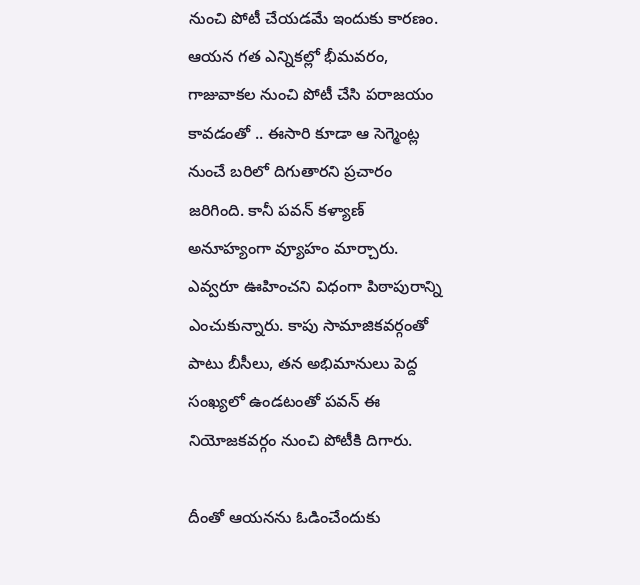నుంచి పోటీ చేయడమే ఇందుకు కారణం. ఆయన గత ఎన్నికల్లో భీమవరం, గాజువాకల నుంచి పోటీ చేసి పరాజయం కావడంతో .. ఈసారి కూడా ఆ సెగ్మెంట్ల నుంచే బరిలో దిగుతారని ప్రచారం జరిగింది. కానీ పవన్ కళ్యాణ్ అనూహ్యంగా వ్యూహం మార్చారు. ఎవ్వరూ ఊహించని విధంగా పిఠాపురాన్ని ఎంచుకున్నారు. కాపు సామాజికవర్గంతో పాటు బీసీలు, తన అభిమానులు పెద్ద సంఖ్యలో ఉండటంతో పవన్ ఈ నియోజకవర్గం నుంచి పోటీకి దిగారు.

దీంతో ఆయనను ఓడించేందుకు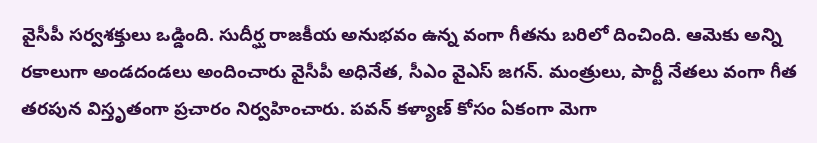వైసీపీ సర్వశక్తులు ఒడ్డింది. సుదీర్ఘ రాజకీయ అనుభవం ఉన్న వంగా గీతను బరిలో దించింది. ఆమెకు అన్ని రకాలుగా అండదండలు అందించారు వైసీపీ అధినేత, సీఎం వైఎస్ జగన్. మంత్రులు, పార్టీ నేతలు వంగా గీత తరపున విస్తృతంగా ప్రచారం నిర్వహించారు. పవన్ కళ్యాణ్ కోసం ఏకంగా మెగా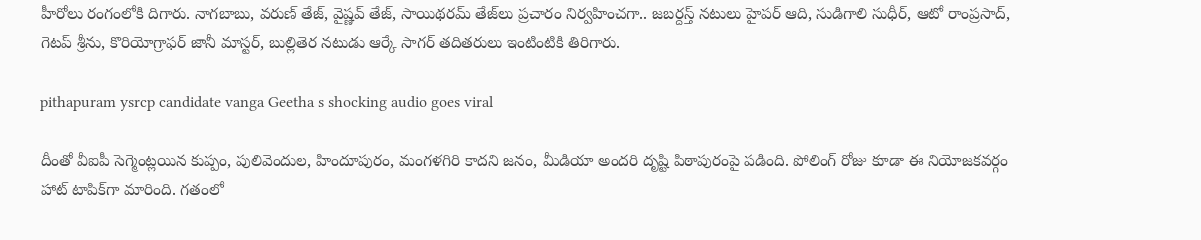హీరోలు రంగంలోకి దిగారు. నాగబాబు, వరుణ్ తేజ్, వైష్ణవ్ తేజ్, సాయిథరమ్ తేజ్‌లు ప్రచారం నిర్వహించగా.. జబర్దస్త్ నటులు హైపర్ ఆది, సుడిగాలి సుధీర్, ఆటో రాంప్రసాద్, గెటప్ శ్రీను‌, కొరియోగ్రాఫర్ జానీ మాస్టర్, బుల్లితెర నటుడు ఆర్కే సాగర్ తదితరులు ఇంటింటికి తిరిగారు.

pithapuram ysrcp candidate vanga Geetha s shocking audio goes viral

దీంతో వీఐపీ సెగ్మెంట్లయిన కుప్పం, పులివెందుల, హిందూపురం, మంగళగిరి కాదని జనం, మీడియా అందరి దృష్టి పిఠాపురంపై పడింది. పోలింగ్ రోజు కూడా ఈ నియోజకవర్గం హాట్ టాపిక్‌గా మారింది. గతంలో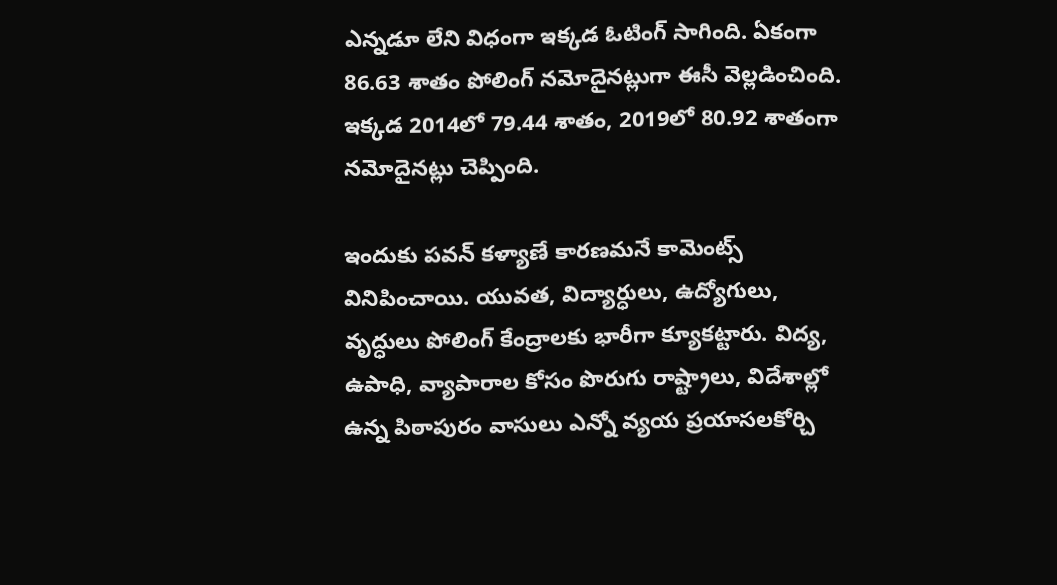ఎన్నడూ లేని విధంగా ఇక్కడ ఓటింగ్ సాగింది. ఏకంగా 86.63 శాతం పోలింగ్ నమోదైనట్లుగా ఈసీ వెల్లడించింది. ఇక్కడ 2014లో 79.44 శాతం, 2019లో 80.92 శాతంగా నమోదైనట్లు చెప్పింది.

ఇందుకు పవన్ కళ్యాణే కారణమనే కామెంట్స్ వినిపించాయి. యువత, విద్యార్ధులు, ఉద్యోగులు, వృద్ధులు పోలింగ్ కేంద్రాలకు భారీగా క్యూకట్టారు. విద్య, ఉపాధి, వ్యాపారాల కోసం పొరుగు రాష్ట్రాలు, విదేశాల్లో ఉన్న పిఠాపురం వాసులు ఎన్నో వ్యయ ప్రయాసలకోర్చి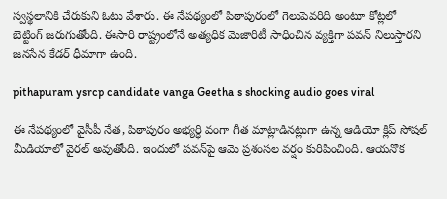స్వస్థలానికి చేరుకుని ఓటు వేశారు. ఈ నేపథ్యంలో పిఠాపురంలో గెలుపెవరిది అంటూ కోట్లలో బెట్టింగ్ జరుగుతోంది. ఈసారి రాష్ట్రంలోనే అత్యధిక మెజారిటీ సాధించిన వ్యక్తిగా పవన్ నిలుస్తారని జనసేన కేడర్ ధీమాగా ఉంది.

pithapuram ysrcp candidate vanga Geetha s shocking audio goes viral

ఈ నేపథ్యంలో వైసీపీ నేత, పిఠాపురం అభ్యర్ధి వంగా గీత మాట్లాడినట్లుగా ఉన్న ఆడియో క్లిప్ సోషల్ మీడియాలో వైరల్ అవుతోంది. ఇందులో పవన్‌పై ఆమె ప్రశంసల వర్షం కురిపించింది. ఆయనొక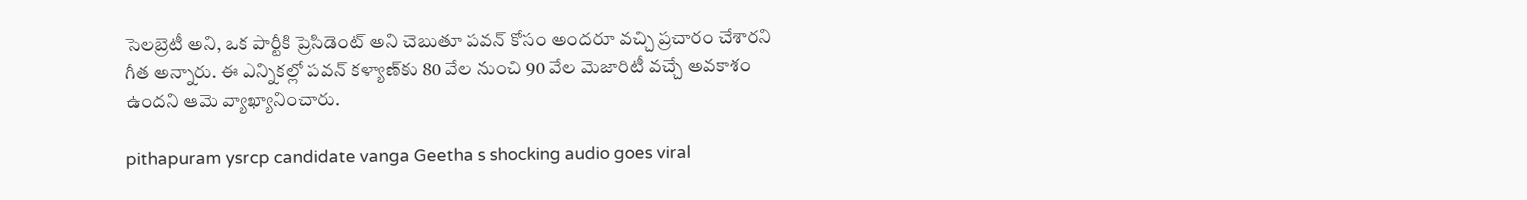సెలబ్రెటీ అని, ఒక పార్టీకి ప్రెసిడెంట్ అని చెబుతూ పవన్ కోసం అందరూ వచ్చి ప్రచారం చేశారని గీత అన్నారు. ఈ ఎన్నికల్లో పవన్ కళ్యాణ్‌కు 80 వేల నుంచి 90 వేల మెజారిటీ వచ్చే అవకాశం ఉందని ఆమె వ్యాఖ్యానించారు.

pithapuram ysrcp candidate vanga Geetha s shocking audio goes viral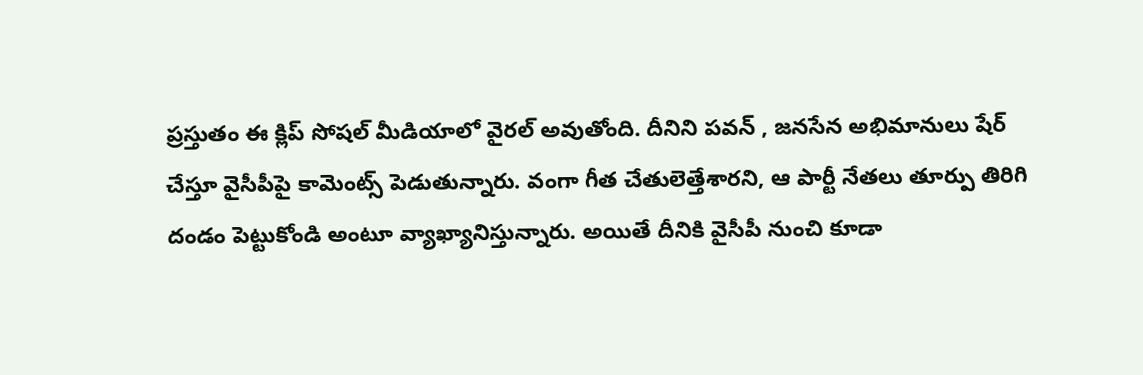ప్రస్తుతం ఈ క్లిప్ సోషల్ మీడియాలో వైరల్ అవుతోంది. దీనిని పవన్ , జనసేన అభిమానులు షేర్ చేస్తూ వైసీపీపై కామెంట్స్ పెడుతున్నారు. వంగా గీత చేతులెత్తేశారని, ఆ పార్టీ నేతలు తూర్పు తిరిగి దండం పెట్టుకోండి అంటూ వ్యాఖ్యానిస్తున్నారు. అయితే దీనికి వైసీపీ నుంచి కూడా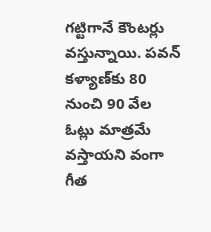గట్టిగానే కౌంటర్లు వస్తున్నాయి. పవన్ కళ్యాణ్‌కు 80 నుంచి 90 వేల ఓట్లు మాత్రమే వస్తాయని వంగా గీత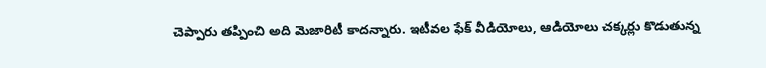చెప్పారు తప్పించి అది మెజారిటీ కాదన్నారు. ఇటీవల ఫేక్ వీడియోలు, ఆడియోలు చక్కర్లు కొడుతున్న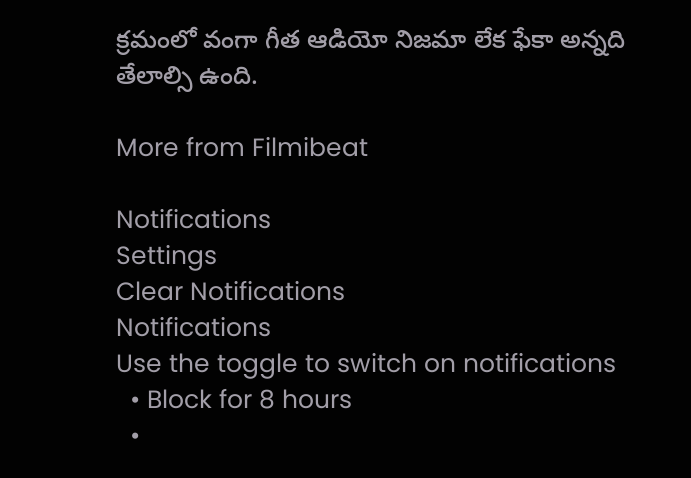క్రమంలో వంగా గీత ఆడియో నిజమా లేక ఫేకా అన్నది తేలాల్సి ఉంది.

More from Filmibeat

Notifications
Settings
Clear Notifications
Notifications
Use the toggle to switch on notifications
  • Block for 8 hours
  •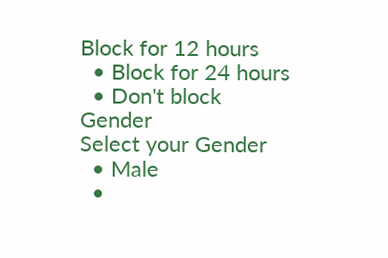Block for 12 hours
  • Block for 24 hours
  • Don't block
Gender
Select your Gender
  • Male
  •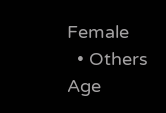Female
  • Others
Age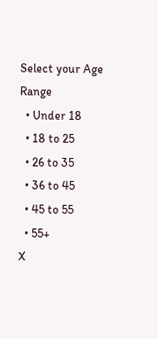Select your Age Range
  • Under 18
  • 18 to 25
  • 26 to 35
  • 36 to 45
  • 45 to 55
  • 55+
X